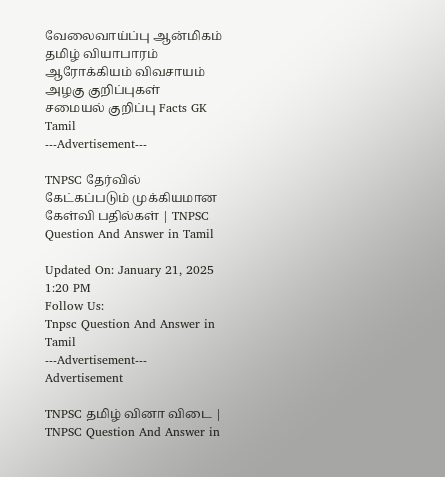வேலைவாய்ப்பு ஆன்மிகம் தமிழ் வியாபாரம் ஆரோக்கியம் விவசாயம் அழகு குறிப்புகள் சமையல் குறிப்பு Facts GK Tamil
---Advertisement---

TNPSC தேர்வில் கேட்கப்படும் முக்கியமான கேள்வி பதில்கள் | TNPSC Question And Answer in Tamil

Updated On: January 21, 2025 1:20 PM
Follow Us:
Tnpsc Question And Answer in Tamil
---Advertisement---
Advertisement

TNPSC தமிழ் வினா விடை | TNPSC Question And Answer in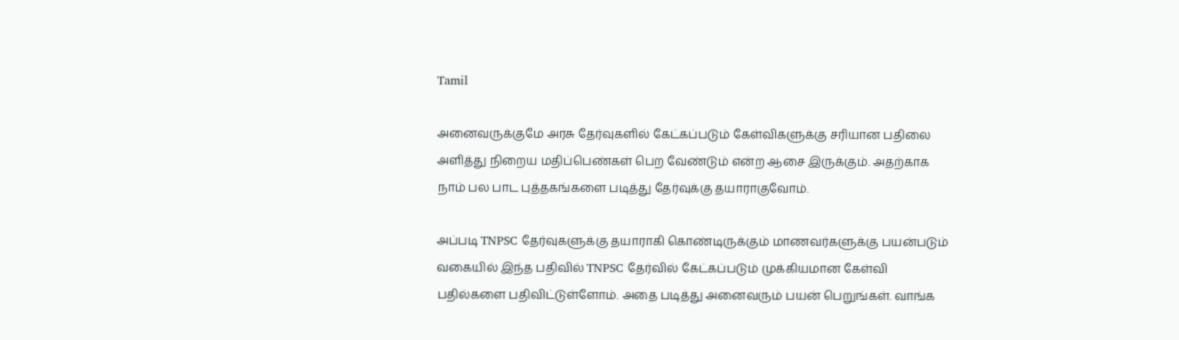Tamil

அனைவருக்குமே அரசு தேர்வுகளில் கேட்கப்படும் கேள்விகளுக்கு சரியான பதிலை அளித்து நிறைய மதிப்பெண்கள் பெற வேண்டும் என்ற ஆசை இருக்கும். அதற்காக நாம் பல பாட புத்தகங்களை படித்து தேர்வுக்கு தயாராகுவோம்.

அப்படி TNPSC தேர்வுகளுக்கு தயாராகி கொண்டிருக்கும் மாணவர்களுக்கு பயன்படும் வகையில் இந்த பதிவில் TNPSC தேர்வில் கேட்கப்படும் முக்கியமான கேள்வி பதில்களை பதிவிட்டுள்ளோம். அதை படித்து அனைவரும் பயன் பெறுங்கள். வாங்க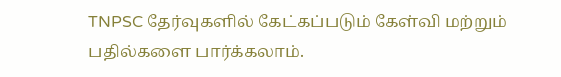TNPSC தேர்வுகளில் கேட்கப்படும் கேள்வி மற்றும் பதில்களை பார்க்கலாம்.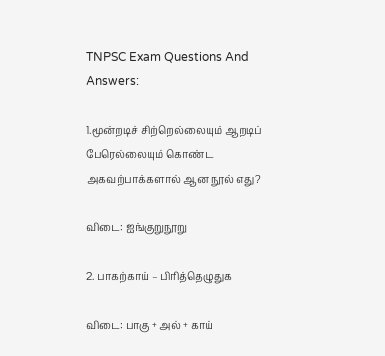TNPSC Exam Questions And Answers:

1.மூன்றடிச் சிற்றெல்லையும் ஆறடிப் பேரெல்லையும் கொண்ட அகவற்பாக்களால் ஆன நூல் எது?

விடை: ஐங்குறுநூறு

2. பாகற்காய் – பிரித்தெழுதுக

விடை: பாகு + அல் + காய்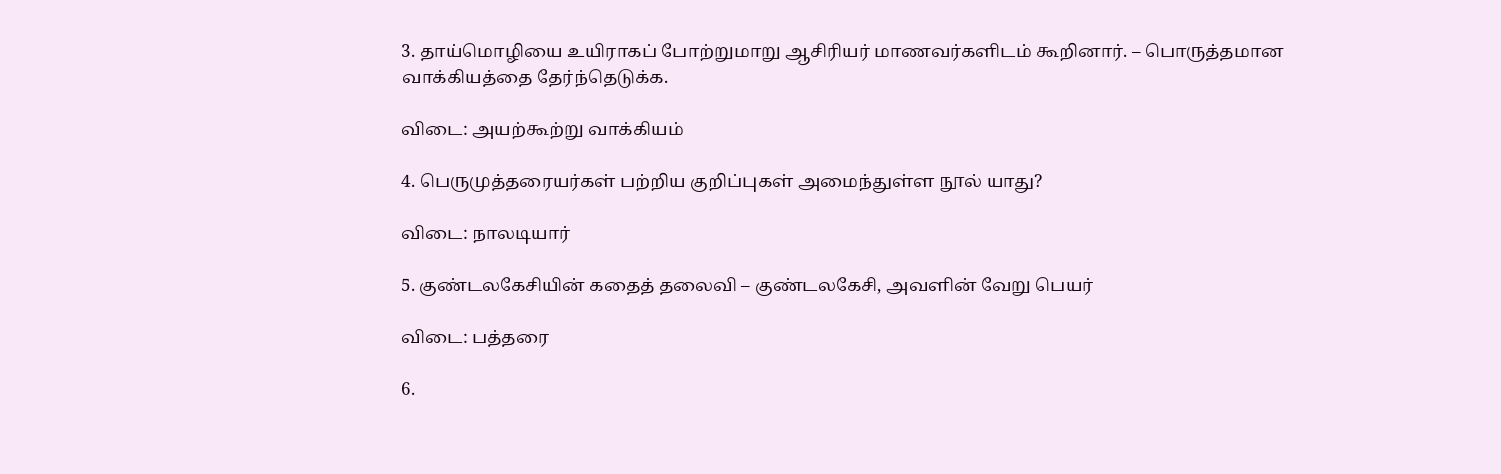3. தாய்மொழியை உயிராகப் போற்றுமாறு ஆசிரியர் மாணவர்களிடம் கூறினார். – பொருத்தமான வாக்கியத்தை தேர்ந்தெடுக்க.

விடை: அயற்கூற்று வாக்கியம்

4. பெருமுத்தரையர்கள் பற்றிய குறிப்புகள் அமைந்துள்ள நூல் யாது?

விடை: நாலடியார்

5. குண்டலகேசியின் கதைத் தலைவி – குண்டலகேசி, அவளின் வேறு பெயர்

விடை: பத்தரை

6.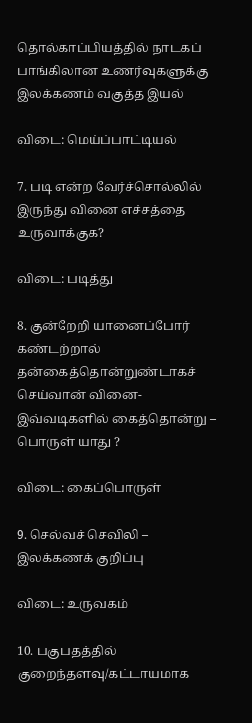தொல்காப்பியத்தில் நாடகப் பாங்கிலான உணர்வுகளுக்கு இலக்கணம் வகுத்த இயல்

விடை: மெய்ப்பாட்டியல்

7. படி என்ற வேர்ச்சொல்லில் இருந்து வினை எச்சத்தை உருவாக்குக?

விடை: படித்து

8. குன்றேறி யானைப்போர் கண்டற்றால் தன்கைத்தொன்றுண்டாகச் செய்வான் வினை- இவ்வடிகளில் கைத்தொன்று – பொருள் யாது ?

விடை: கைப்பொருள்

9. செல்வச் செவிலி – இலக்கணக் குறிப்பு

விடை: உருவகம்

10. பகுபதத்தில் குறைந்தளவு/கட்டாயமாக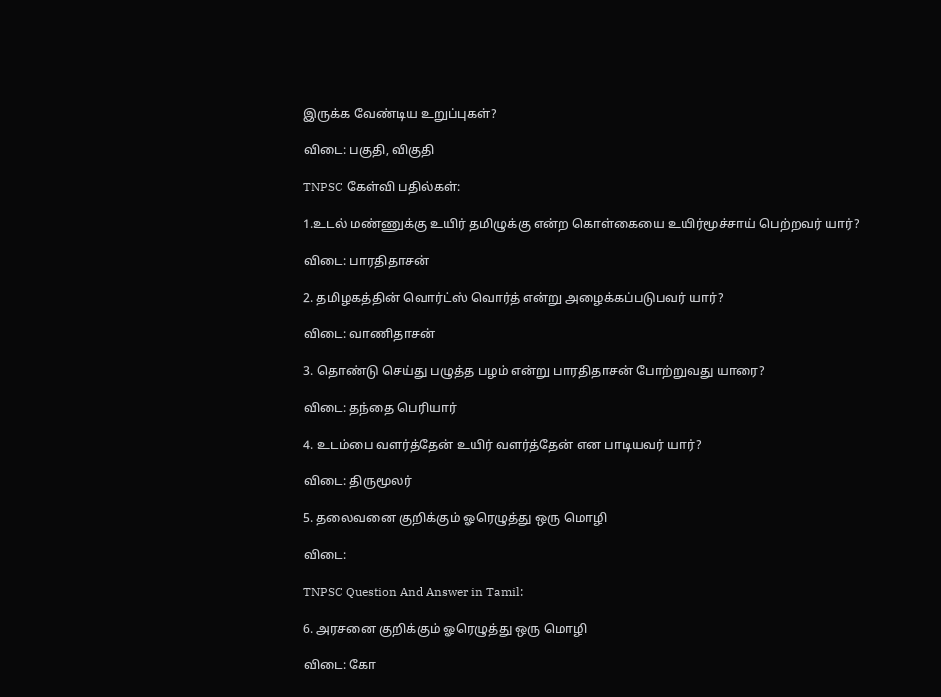இருக்க வேண்டிய உறுப்புகள்?

விடை: பகுதி, விகுதி

TNPSC கேள்வி பதில்கள்:

1.உடல் மண்ணுக்கு உயிர் தமிழுக்கு என்ற கொள்கையை உயிர்மூச்சாய் பெற்றவர் யார்?

விடை: பாரதிதாசன்

2. தமிழகத்தின் வொர்ட்ஸ் வொர்த் என்று அழைக்கப்படுபவர் யார்?

விடை: வாணிதாசன்

3. தொண்டு செய்து பழுத்த பழம் என்று பாரதிதாசன் போற்றுவது யாரை?

விடை: தந்தை பெரியார்

4. உடம்பை வளர்த்தேன் உயிர் வளர்த்தேன் என பாடியவர் யார்?

விடை: திருமூலர்

5. தலைவனை குறிக்கும் ஓரெழுத்து ஒரு மொழி

விடை:

TNPSC Question And Answer in Tamil:

6. அரசனை குறிக்கும் ஓரெழுத்து ஒரு மொழி

விடை: கோ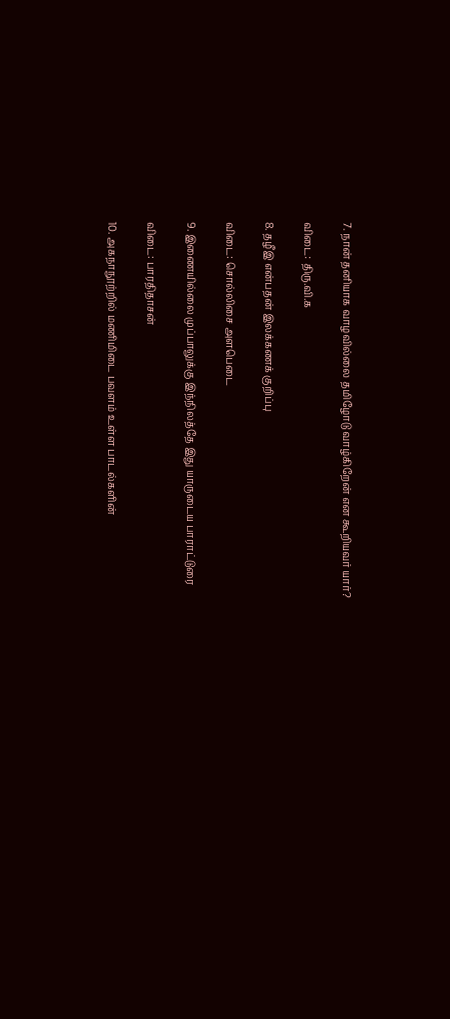7. நான் தனியாக வாழவில்லை தமிழோடு வாழ்கிறேன் என கூறியவர் யார்?

விடை: திரு.வி.க

8. தழீஇ என்பதன் இலக்கணக் குறிப்பு

விடை: சொல்லிசை அளபெடை

9. இணையில்லை முப்பாலுக்கு இந்நிலத்தே இது யாருடைய பாராட்டுரை

விடை: பாரதிதாசன்

10. அகநாநூற்றில் மணிமிடை பவளம் உள்ள பாடல்களின்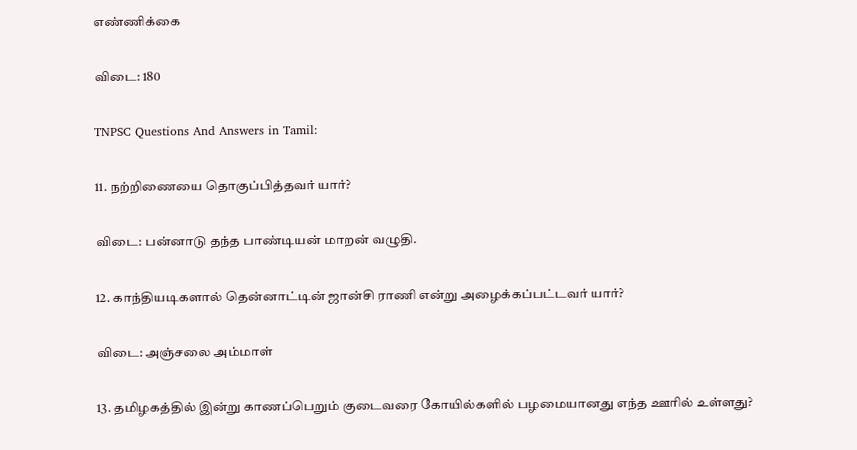எண்ணிக்கை

விடை: 180

TNPSC Questions And Answers in Tamil:

11. நற்றிணையை தொகுப்பித்தவர் யார்?

விடை: பன்னாடு தந்த பாண்டியன் மாறன் வழுதி.

12. காந்தியடிகளால் தென்னாட்டின் ஜான்சி ராணி என்று அழைக்கப்பட்டவர் யார்?

விடை: அஞ்சலை அம்மாள்

13. தமிழகத்தில் இன்று காணப்பெறும் குடைவரை கோயில்களில் பழமையானது எந்த ஊரில் உள்ளது?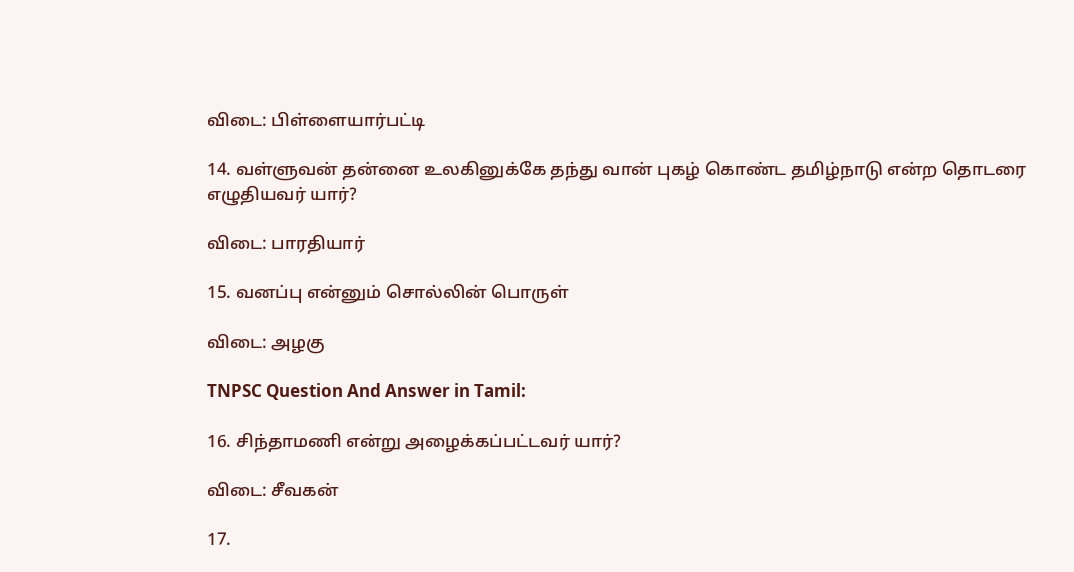விடை: பிள்ளையார்பட்டி

14. வள்ளுவன் தன்னை உலகினுக்கே தந்து வான் புகழ் கொண்ட தமிழ்நாடு என்ற தொடரை எழுதியவர் யார்?

விடை: பாரதியார்

15. வனப்பு என்னும் சொல்லின் பொருள்

விடை: அழகு

TNPSC Question And Answer in Tamil:

16. சிந்தாமணி என்று அழைக்கப்பட்டவர் யார்?

விடை: சீவகன்

17.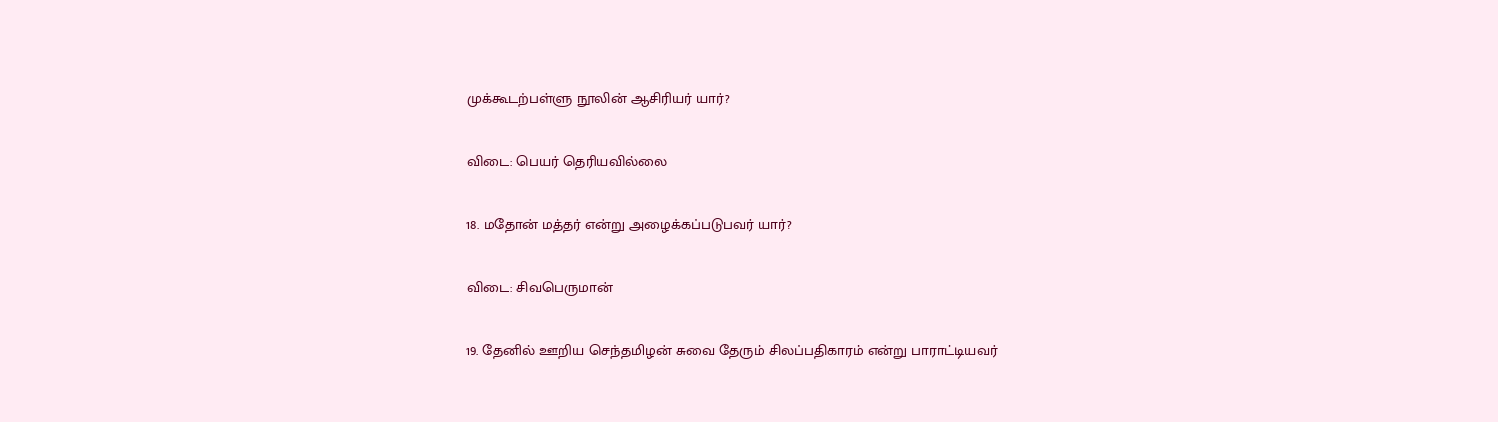முக்கூடற்பள்ளு நூலின் ஆசிரியர் யார்?

விடை: பெயர் தெரியவில்லை

18. மதோன் மத்தர் என்று அழைக்கப்படுபவர் யார்?

விடை: சிவபெருமான்

19. தேனில் ஊறிய செந்தமிழன் சுவை தேரும் சிலப்பதிகாரம் என்று பாராட்டியவர்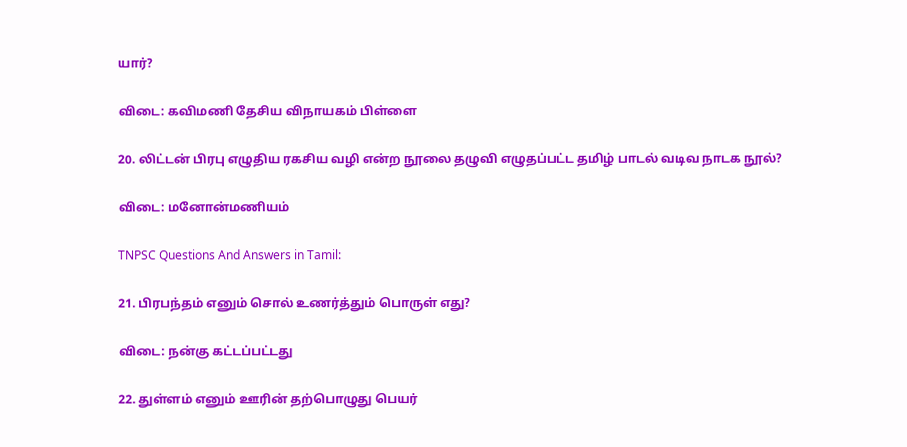யார்?

விடை: கவிமணி தேசிய விநாயகம் பிள்ளை

20. லிட்டன் பிரபு எழுதிய ரகசிய வழி என்ற நூலை தழுவி எழுதப்பட்ட தமிழ் பாடல் வடிவ நாடக நூல்?

விடை: மனோன்மணியம்

TNPSC Questions And Answers in Tamil:

21. பிரபந்தம் எனும் சொல் உணர்த்தும் பொருள் எது?

விடை: நன்கு கட்டப்பட்டது

22. துள்ளம் எனும் ஊரின் தற்பொழுது பெயர்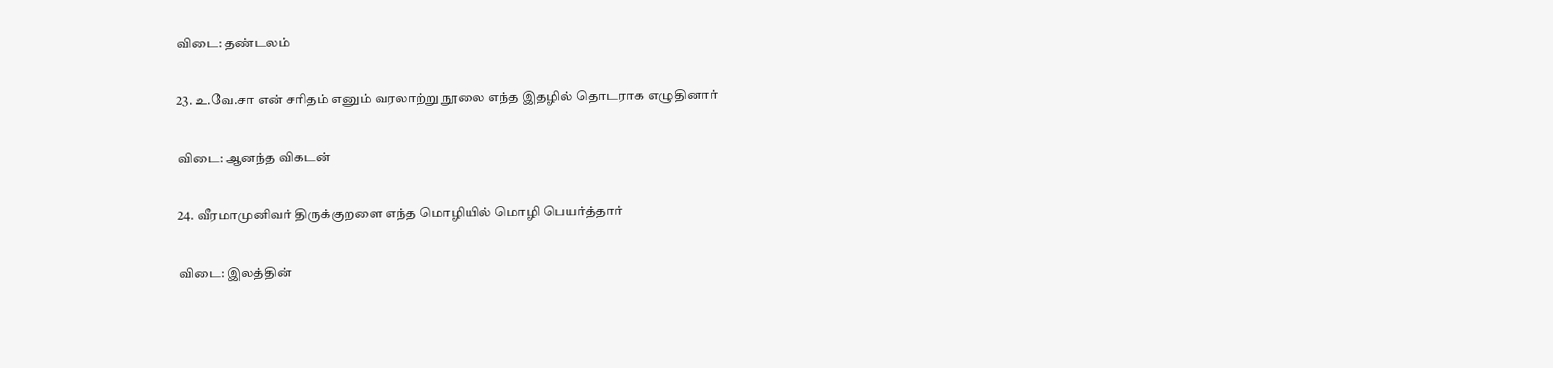விடை: தண்டலம்

23. உ.வே.சா என் சரிதம் எனும் வரலாற்று நூலை எந்த இதழில் தொடராக எழுதினார்

விடை: ஆனந்த விகடன்

24. வீரமாமுனிவர் திருக்குறளை எந்த மொழியில் மொழி பெயர்த்தார்

விடை: இலத்தின்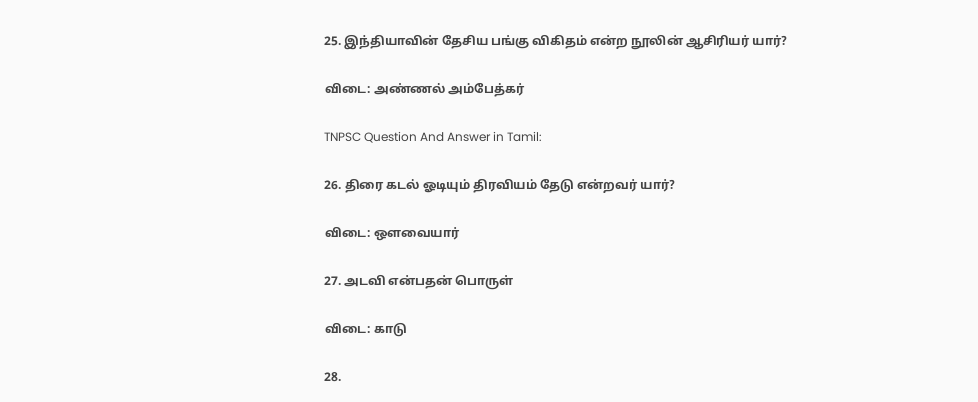25. இந்தியாவின் தேசிய பங்கு விகிதம் என்ற நூலின் ஆசிரியர் யார்?

விடை: அண்ணல் அம்பேத்கர்

TNPSC Question And Answer in Tamil:

26. திரை கடல் ஓடியும் திரவியம் தேடு என்றவர் யார்?

விடை: ஒளவையார்

27. அடவி என்பதன் பொருள்

விடை: காடு

28.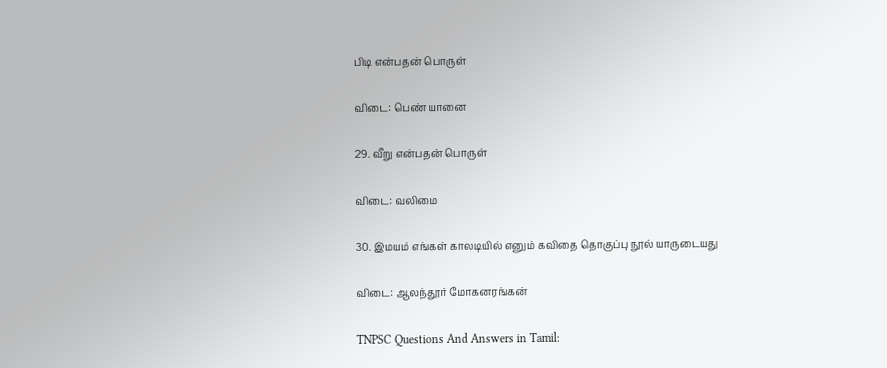பிடி என்பதன் பொருள்

விடை: பெண் யானை

29. வீறு என்பதன் பொருள்

விடை: வலிமை

30. இமயம் எங்கள் காலடியில் எனும் கவிதை தொகுப்பு நூல் யாருடையது

விடை: ஆலந்தூர் மோகனரங்கன்

TNPSC Questions And Answers in Tamil: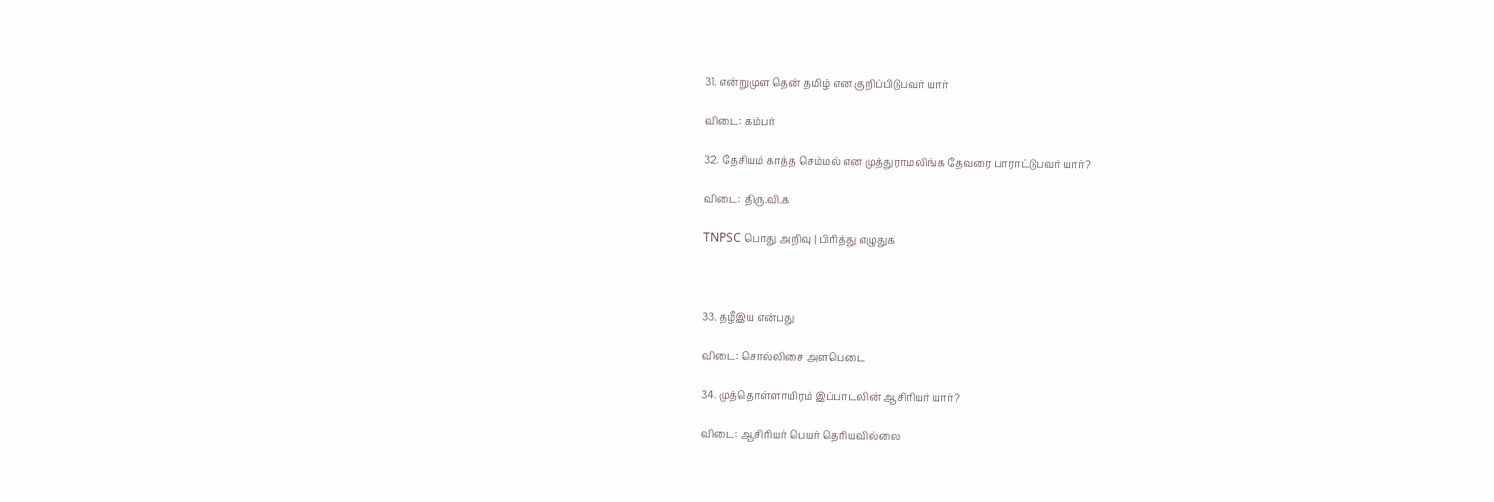31. என்றுமுள தென் தமிழ் என குறிப்பிடுபவர் யார்

விடை: கம்பர்

32. தேசியம் காத்த செம்மல் என முத்துராமலிங்க தேவரை பாராட்டுபவர் யார்?

விடை: திரு.வி.க

TNPSC பொது அறிவு | பிரித்து எழுதுக



33. தழீஇய என்பது

விடை: சொல்லிசை அளபெடை

34. முத்தொள்ளாயிரம் இப்பாடலின் ஆசிரியர் யார்?

விடை: ஆசிரியர் பெயர் தெரியவில்லை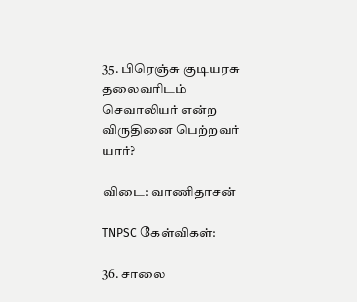35. பிரெஞ்சு குடியரசு தலைவரிடம் செவாலியர் என்ற விருதினை பெற்றவர் யார்?

விடை: வாணிதாசன்

TNPSC கேள்விகள்:

36. சாலை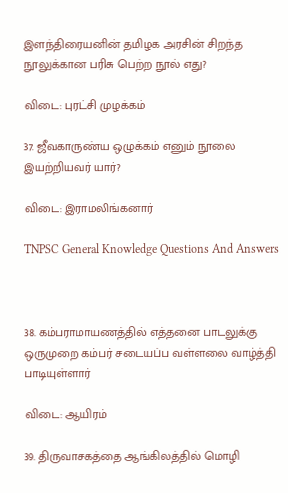இளந்திரையனின் தமிழக அரசின் சிறந்த நூலுக்கான பரிசு பெற்ற நூல் எது?

விடை: புரட்சி முழக்கம்

37. ஜீவகாருண்ய ஒழுக்கம் எனும் நூலை இயற்றியவர் யார்?

விடை: இராமலிங்கனார்

TNPSC General Knowledge Questions And Answers



38. கம்பராமாயணத்தில் எத்தனை பாடலுக்கு ஒருமுறை கம்பர் சடையப்ப வள்ளலை வாழ்த்தி பாடியுள்ளார்

விடை: ஆயிரம்

39. திருவாசகத்தை ஆங்கிலத்தில் மொழி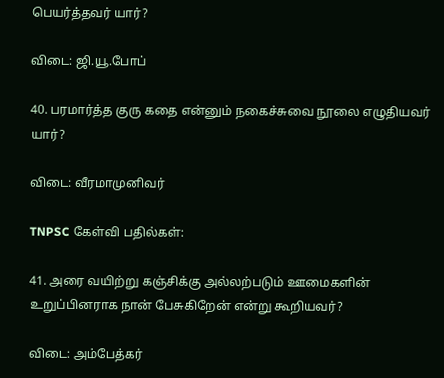பெயர்த்தவர் யார்?

விடை: ஜி.யூ.போப்

40. பரமார்த்த குரு கதை என்னும் நகைச்சுவை நூலை எழுதியவர் யார்?

விடை: வீரமாமுனிவர்

TNPSC கேள்வி பதில்கள்:

41. அரை வயிற்று கஞ்சிக்கு அல்லற்படும் ஊமைகளின் உறுப்பினராக நான் பேசுகிறேன் என்று கூறியவர்?

விடை: அம்பேத்கர்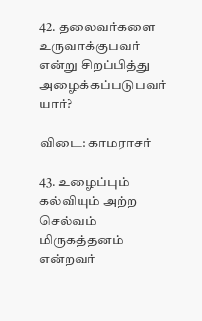42. தலைவர்களை உருவாக்குபவர் என்று சிறப்பித்து அழைக்கப்படுபவர் யார்?

விடை: காமராசர்

43. உழைப்பும் கல்வியும் அற்ற செல்வம் மிருகத்தனம் என்றவர்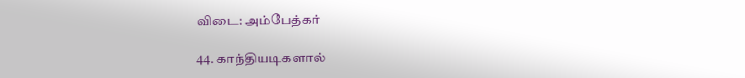விடை: அம்பேத்கர்

44. காந்தியடிகளால்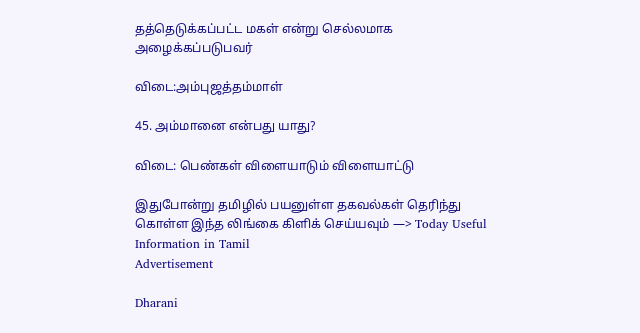தத்தெடுக்கப்பட்ட மகள் என்று செல்லமாக அழைக்கப்படுபவர்

விடை:அம்புஜத்தம்மாள்

45. அம்மானை என்பது யாது?

விடை: பெண்கள் விளையாடும் விளையாட்டு

இதுபோன்று தமிழில் பயனுள்ள தகவல்கள் தெரிந்து கொள்ள இந்த லிங்கை கிளிக் செய்யவும் —> Today Useful Information in Tamil
Advertisement

Dharani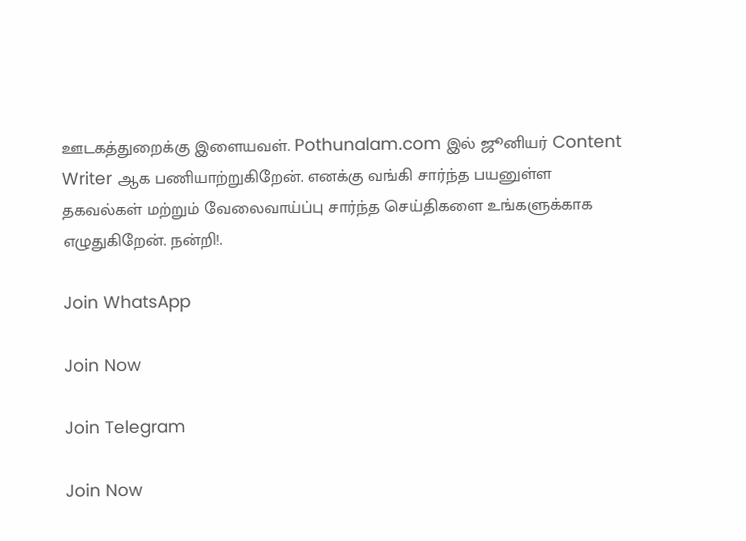ஊடகத்துறைக்கு இளையவள். Pothunalam.com இல் ஜூனியர் Content Writer ஆக பணியாற்றுகிறேன். எனக்கு வங்கி சார்ந்த பயனுள்ள தகவல்கள் மற்றும் வேலைவாய்ப்பு சார்ந்த செய்திகளை உங்களுக்காக எழுதுகிறேன். நன்றி!.

Join WhatsApp

Join Now

Join Telegram

Join Now